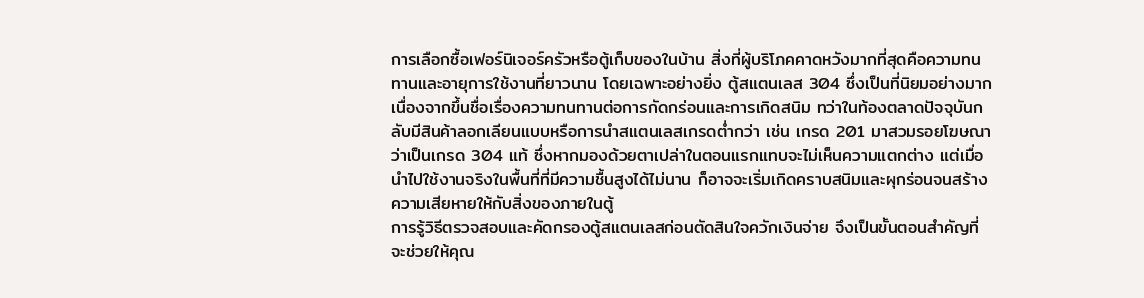การเลือกซื้อเฟอร์นิเจอร์ครัวหรือตู้เก็บของในบ้าน สิ่งที่ผู้บริโภคคาดหวังมากที่สุดคือความทนทานและอายุการใช้งานที่ยาวนาน โดยเฉพาะอย่างยิ่ง ตู้สแตนเลส 304 ซึ่งเป็นที่นิยมอย่างมากเนื่องจากขึ้นชื่อเรื่องความทนทานต่อการกัดกร่อนและการเกิดสนิม ทว่าในท้องตลาดปัจจุบันกลับมีสินค้าลอกเลียนแบบหรือการนำสแตนเลสเกรดต่ำกว่า เช่น เกรด 201 มาสวมรอยโฆษณาว่าเป็นเกรด 304 แท้ ซึ่งหากมองด้วยตาเปล่าในตอนแรกแทบจะไม่เห็นความแตกต่าง แต่เมื่อนำไปใช้งานจริงในพื้นที่ที่มีความชื้นสูงได้ไม่นาน ก็อาจจะเริ่มเกิดคราบสนิมและผุกร่อนจนสร้างความเสียหายให้กับสิ่งของภายในตู้
การรู้วิธีตรวจสอบและคัดกรองตู้สแตนเลสก่อนตัดสินใจควักเงินจ่าย จึงเป็นขั้นตอนสำคัญที่จะช่วยให้คุณ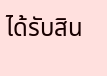ได้รับสิน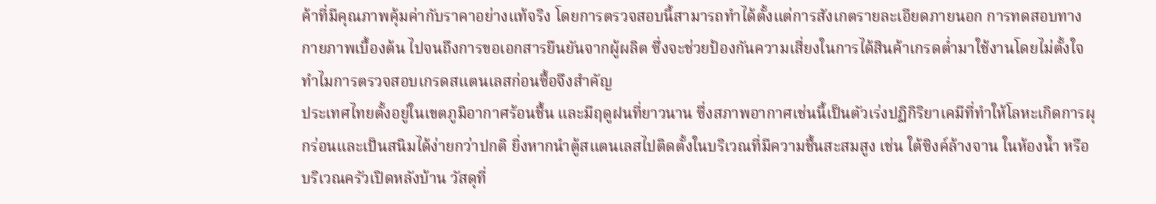ค้าที่มีคุณภาพคุ้มค่ากับราคาอย่างแท้จริง โดยการตรวจสอบนี้สามารถทำได้ตั้งแต่การสังเกตรายละเอียดภายนอก การทดสอบทางกายภาพเบื้องต้น ไปจนถึงการขอเอกสารยืนยันจากผู้ผลิต ซึ่งจะช่วยป้องกันความเสี่ยงในการได้สินค้าเกรดต่ำมาใช้งานโดยไม่ตั้งใจ
ทำไมการตรวจสอบเกรดสแตนเลสก่อนซื้อจึงสำคัญ
ประเทศไทยตั้งอยู่ในเขตภูมิอากาศร้อนชื้น และมีฤดูฝนที่ยาวนาน ซึ่งสภาพอากาศเช่นนี้เป็นตัวเร่งปฏิกิริยาเคมีที่ทำให้โลหะเกิดการผุกร่อนและเป็นสนิมได้ง่ายกว่าปกติ ยิ่งหากนำตู้สแตนเลสไปติดตั้งในบริเวณที่มีความชื้นสะสมสูง เช่น ใต้ซิงค์ล้างจาน ในห้องน้ำ หรือบริเวณครัวเปิดหลังบ้าน วัสดุที่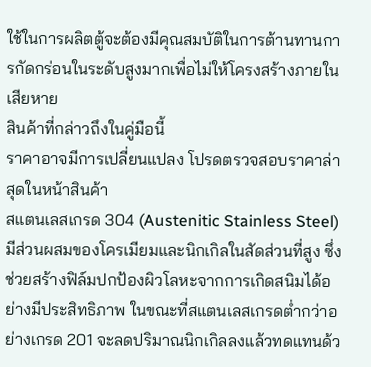ใช้ในการผลิตตู้จะต้องมีคุณสมบัติในการต้านทานการกัดกร่อนในระดับสูงมากเพื่อไม่ให้โครงสร้างภายในเสียหาย
สินค้าที่กล่าวถึงในคู่มือนี้
ราคาอาจมีการเปลี่ยนแปลง โปรดตรวจสอบราคาล่าสุดในหน้าสินค้า
สแตนเลสเกรด 304 (Austenitic Stainless Steel) มีส่วนผสมของโครเมียมและนิกเกิลในสัดส่วนที่สูง ซึ่งช่วยสร้างฟิล์มปกป้องผิวโลหะจากการเกิดสนิมได้อย่างมีประสิทธิภาพ ในขณะที่สแตนเลสเกรดต่ำกว่าอย่างเกรด 201 จะลดปริมาณนิกเกิลลงแล้วทดแทนด้ว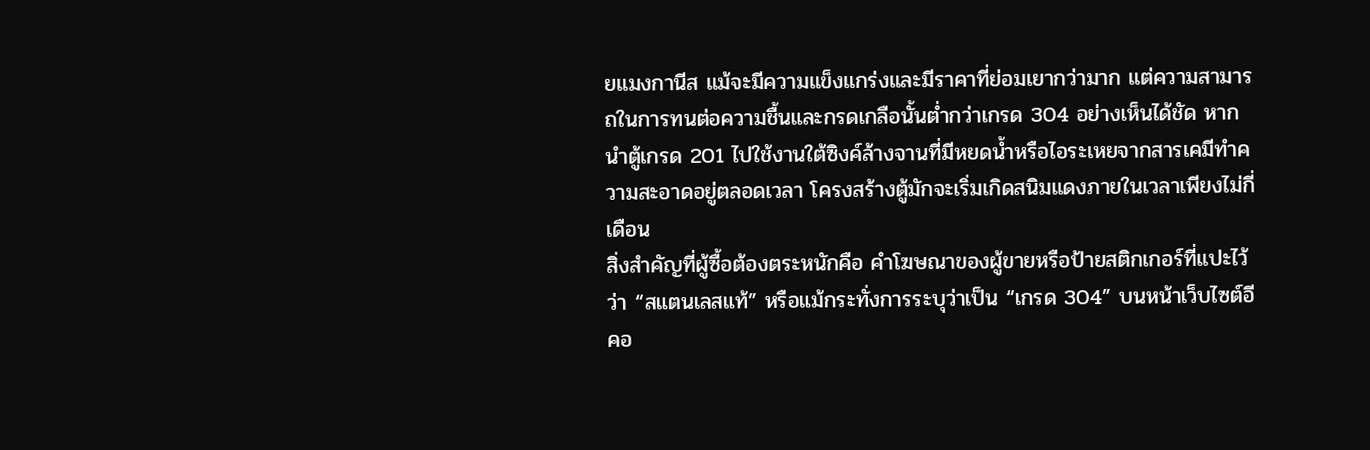ยแมงกานีส แม้จะมีความแข็งแกร่งและมีราคาที่ย่อมเยากว่ามาก แต่ความสามารถในการทนต่อความชื้นและกรดเกลือนั้นต่ำกว่าเกรด 304 อย่างเห็นได้ชัด หากนำตู้เกรด 201 ไปใช้งานใต้ซิงค์ล้างจานที่มีหยดน้ำหรือไอระเหยจากสารเคมีทำความสะอาดอยู่ตลอดเวลา โครงสร้างตู้มักจะเริ่มเกิดสนิมแดงภายในเวลาเพียงไม่กี่เดือน
สิ่งสำคัญที่ผู้ซื้อต้องตระหนักคือ คำโฆษณาของผู้ขายหรือป้ายสติกเกอร์ที่แปะไว้ว่า “สแตนเลสแท้” หรือแม้กระทั่งการระบุว่าเป็น “เกรด 304” บนหน้าเว็บไซต์อีคอ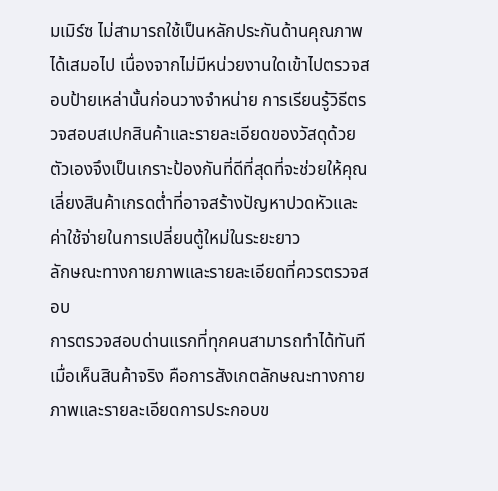มเมิร์ซ ไม่สามารถใช้เป็นหลักประกันด้านคุณภาพได้เสมอไป เนื่องจากไม่มีหน่วยงานใดเข้าไปตรวจสอบป้ายเหล่านั้นก่อนวางจำหน่าย การเรียนรู้วิธีตรวจสอบสเปกสินค้าและรายละเอียดของวัสดุด้วยตัวเองจึงเป็นเกราะป้องกันที่ดีที่สุดที่จะช่วยให้คุณเลี่ยงสินค้าเกรดต่ำที่อาจสร้างปัญหาปวดหัวและค่าใช้จ่ายในการเปลี่ยนตู้ใหม่ในระยะยาว
ลักษณะทางกายภาพและรายละเอียดที่ควรตรวจสอบ
การตรวจสอบด่านแรกที่ทุกคนสามารถทำได้ทันทีเมื่อเห็นสินค้าจริง คือการสังเกตลักษณะทางกายภาพและรายละเอียดการประกอบข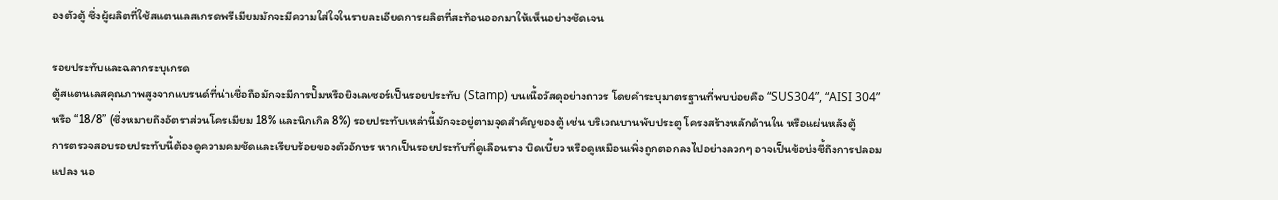องตัวตู้ ซึ่งผู้ผลิตที่ใช้สแตนเลสเกรดพรีเมียมมักจะมีความใส่ใจในรายละเอียดการผลิตที่สะท้อนออกมาให้เห็นอย่างชัดเจน

รอยประทับและฉลากระบุเกรด
ตู้สแตนเลสคุณภาพสูงจากแบรนด์ที่น่าเชื่อถือมักจะมีการปั๊มหรือยิงเลเซอร์เป็นรอยประทับ (Stamp) บนเนื้อวัสดุอย่างถาวร โดยคำระบุมาตรฐานที่พบบ่อยคือ “SUS304”, “AISI 304” หรือ “18/8” (ซึ่งหมายถึงอัตราส่วนโครเมียม 18% และนิกเกิล 8%) รอยประทับเหล่านี้มักจะอยู่ตามจุดสำคัญของตู้ เช่น บริเวณบานพับประตู โครงสร้างหลักด้านใน หรือแผ่นหลังตู้
การตรวจสอบรอยประทับนี้ต้องดูความคมชัดและเรียบร้อยของตัวอักษร หากเป็นรอยประทับที่ดูเลือนราง บิดเบี้ยว หรือดูเหมือนเพิ่งถูกตอกลงไปอย่างลวกๆ อาจเป็นข้อบ่งชี้ถึงการปลอมแปลง นอ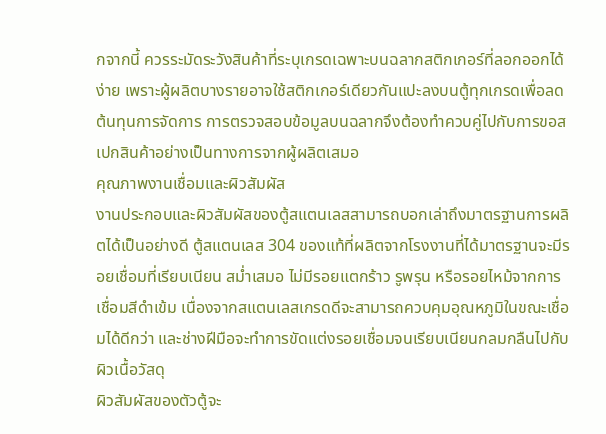กจากนี้ ควรระมัดระวังสินค้าที่ระบุเกรดเฉพาะบนฉลากสติกเกอร์ที่ลอกออกได้ง่าย เพราะผู้ผลิตบางรายอาจใช้สติกเกอร์เดียวกันแปะลงบนตู้ทุกเกรดเพื่อลดต้นทุนการจัดการ การตรวจสอบข้อมูลบนฉลากจึงต้องทำควบคู่ไปกับการขอสเปกสินค้าอย่างเป็นทางการจากผู้ผลิตเสมอ
คุณภาพงานเชื่อมและผิวสัมผัส
งานประกอบและผิวสัมผัสของตู้สแตนเลสสามารถบอกเล่าถึงมาตรฐานการผลิตได้เป็นอย่างดี ตู้สแตนเลส 304 ของแท้ที่ผลิตจากโรงงานที่ได้มาตรฐานจะมีรอยเชื่อมที่เรียบเนียน สม่ำเสมอ ไม่มีรอยแตกร้าว รูพรุน หรือรอยไหม้จากการเชื่อมสีดำเข้ม เนื่องจากสแตนเลสเกรดดีจะสามารถควบคุมอุณหภูมิในขณะเชื่อมได้ดีกว่า และช่างฝีมือจะทำการขัดแต่งรอยเชื่อมจนเรียบเนียนกลมกลืนไปกับผิวเนื้อวัสดุ
ผิวสัมผัสของตัวตู้จะ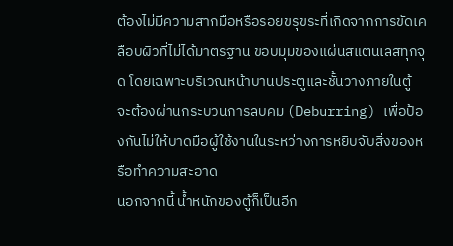ต้องไม่มีความสากมือหรือรอยขรุขระที่เกิดจากการขัดเคลือบผิวที่ไม่ได้มาตรฐาน ขอบมุมของแผ่นสแตนเลสทุกจุด โดยเฉพาะบริเวณหน้าบานประตูและชั้นวางภายในตู้ จะต้องผ่านกระบวนการลบคม (Deburring) เพื่อป้องกันไม่ให้บาดมือผู้ใช้งานในระหว่างการหยิบจับสิ่งของหรือทำความสะอาด
นอกจากนี้ น้ำหนักของตู้ก็เป็นอีก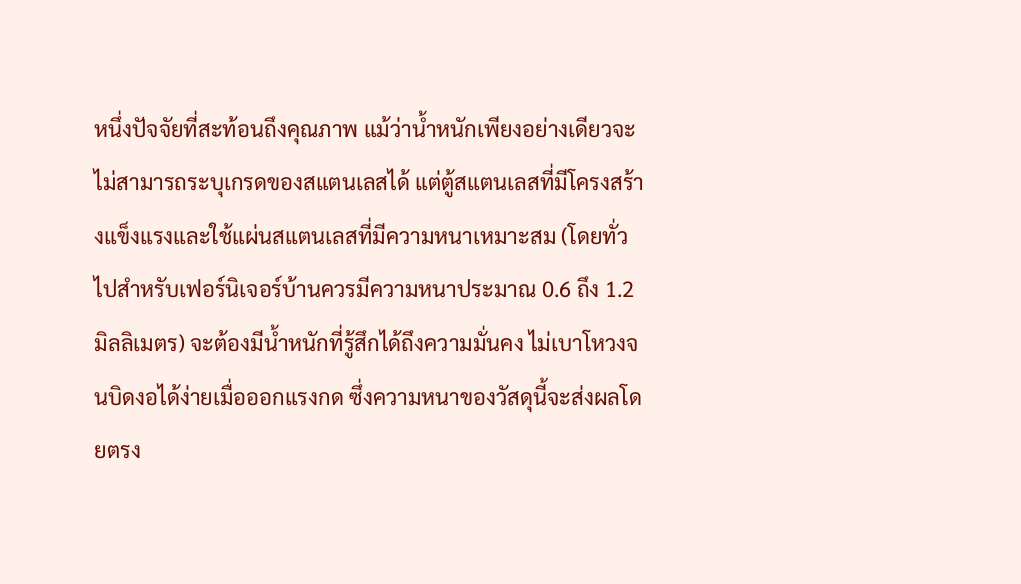หนึ่งปัจจัยที่สะท้อนถึงคุณภาพ แม้ว่าน้ำหนักเพียงอย่างเดียวจะไม่สามารถระบุเกรดของสแตนเลสได้ แต่ตู้สแตนเลสที่มีโครงสร้างแข็งแรงและใช้แผ่นสแตนเลสที่มีความหนาเหมาะสม (โดยทั่วไปสำหรับเฟอร์นิเจอร์บ้านควรมีความหนาประมาณ 0.6 ถึง 1.2 มิลลิเมตร) จะต้องมีน้ำหนักที่รู้สึกได้ถึงความมั่นคง ไม่เบาโหวงจนบิดงอได้ง่ายเมื่อออกแรงกด ซึ่งความหนาของวัสดุนี้จะส่งผลโดยตรง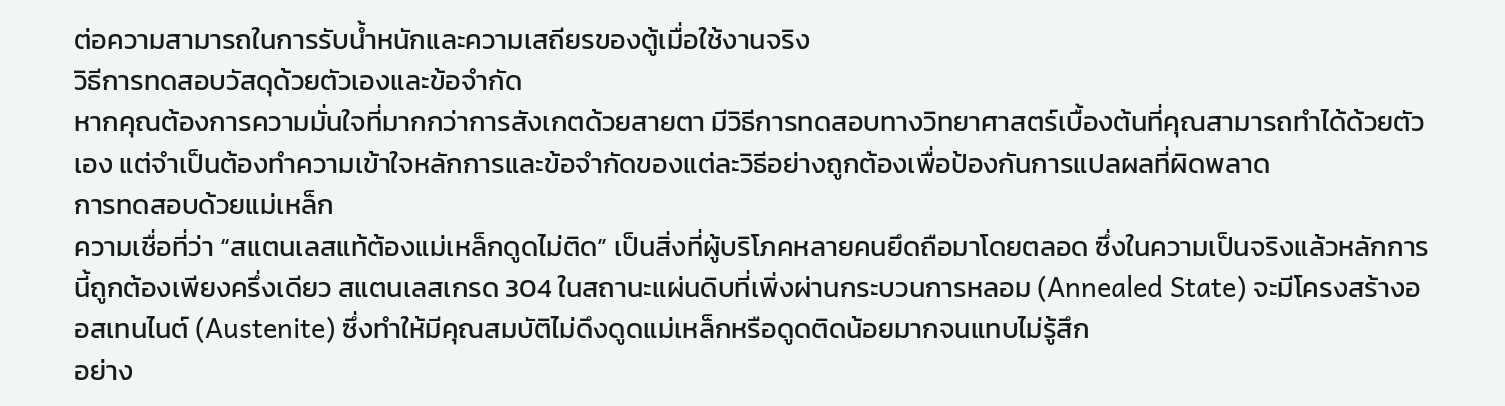ต่อความสามารถในการรับน้ำหนักและความเสถียรของตู้เมื่อใช้งานจริง
วิธีการทดสอบวัสดุด้วยตัวเองและข้อจำกัด
หากคุณต้องการความมั่นใจที่มากกว่าการสังเกตด้วยสายตา มีวิธีการทดสอบทางวิทยาศาสตร์เบื้องต้นที่คุณสามารถทำได้ด้วยตัวเอง แต่จำเป็นต้องทำความเข้าใจหลักการและข้อจำกัดของแต่ละวิธีอย่างถูกต้องเพื่อป้องกันการแปลผลที่ผิดพลาด
การทดสอบด้วยแม่เหล็ก
ความเชื่อที่ว่า “สแตนเลสแท้ต้องแม่เหล็กดูดไม่ติด” เป็นสิ่งที่ผู้บริโภคหลายคนยึดถือมาโดยตลอด ซึ่งในความเป็นจริงแล้วหลักการนี้ถูกต้องเพียงครึ่งเดียว สแตนเลสเกรด 304 ในสถานะแผ่นดิบที่เพิ่งผ่านกระบวนการหลอม (Annealed State) จะมีโครงสร้างออสเทนไนต์ (Austenite) ซึ่งทำให้มีคุณสมบัติไม่ดึงดูดแม่เหล็กหรือดูดติดน้อยมากจนแทบไม่รู้สึก
อย่าง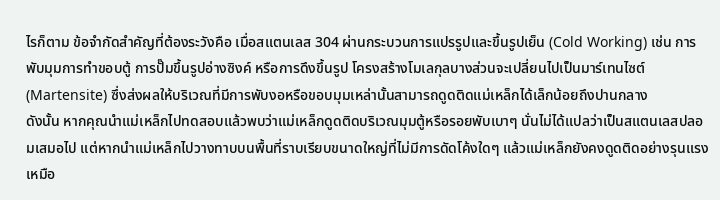ไรก็ตาม ข้อจำกัดสำคัญที่ต้องระวังคือ เมื่อสแตนเลส 304 ผ่านกระบวนการแปรรูปและขึ้นรูปเย็น (Cold Working) เช่น การพับมุมการทำขอบตู้ การปั๊มขึ้นรูปอ่างซิงค์ หรือการดึงขึ้นรูป โครงสร้างโมเลกุลบางส่วนจะเปลี่ยนไปเป็นมาร์เทนไซต์ (Martensite) ซึ่งส่งผลให้บริเวณที่มีการพับงอหรือขอบมุมเหล่านั้นสามารถดูดติดแม่เหล็กได้เล็กน้อยถึงปานกลาง
ดังนั้น หากคุณนำแม่เหล็กไปทดสอบแล้วพบว่าแม่เหล็กดูดติดบริเวณมุมตู้หรือรอยพับเบาๆ นั่นไม่ได้แปลว่าเป็นสแตนเลสปลอมเสมอไป แต่หากนำแม่เหล็กไปวางทาบบนพื้นที่ราบเรียบขนาดใหญ่ที่ไม่มีการดัดโค้งใดๆ แล้วแม่เหล็กยังคงดูดติดอย่างรุนแรงเหมือ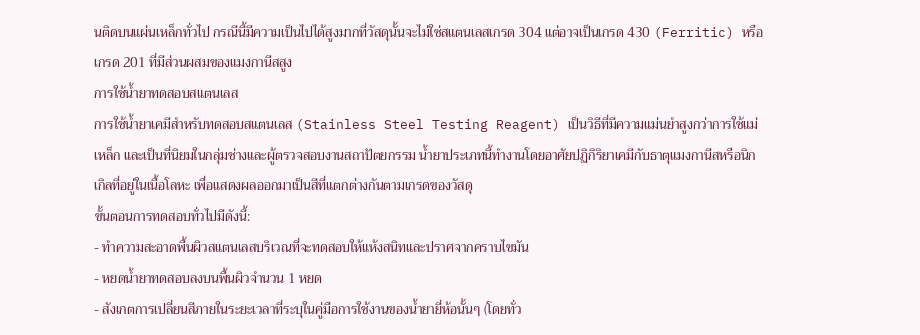นติดบนแผ่นเหล็กทั่วไป กรณีนี้มีความเป็นไปได้สูงมากที่วัสดุนั้นจะไม่ใช่สแตนเลสเกรด 304 แต่อาจเป็นเกรด 430 (Ferritic) หรือเกรด 201 ที่มีส่วนผสมของแมงกานีสสูง
การใช้น้ำยาทดสอบสแตนเลส
การใช้น้ำยาเคมีสำหรับทดสอบสแตนเลส (Stainless Steel Testing Reagent) เป็นวิธีที่มีความแม่นยำสูงกว่าการใช้แม่เหล็ก และเป็นที่นิยมในกลุ่มช่างและผู้ตรวจสอบงานสถาปัตยกรรม น้ำยาประเภทนี้ทำงานโดยอาศัยปฏิกิริยาเคมีกับธาตุแมงกานีสหรือนิกเกิลที่อยู่ในเนื้อโลหะ เพื่อแสดงผลออกมาเป็นสีที่แตกต่างกันตามเกรดของวัสดุ
ขั้นตอนการทดสอบทั่วไปมีดังนี้:
- ทำความสะอาดพื้นผิวสแตนเลสบริเวณที่จะทดสอบให้แห้งสนิทและปราศจากคราบไขมัน
- หยดน้ำยาทดสอบลงบนพื้นผิวจำนวน 1 หยด
- สังเกตการเปลี่ยนสีภายในระยะเวลาที่ระบุในคู่มือการใช้งานของน้ำยายี่ห้อนั้นๆ (โดยทั่ว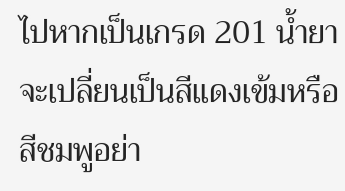ไปหากเป็นเกรด 201 น้ำยาจะเปลี่ยนเป็นสีแดงเข้มหรือสีชมพูอย่า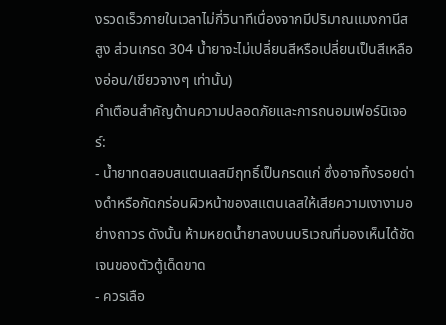งรวดเร็วภายในเวลาไม่กี่วินาทีเนื่องจากมีปริมาณแมงกานีสสูง ส่วนเกรด 304 น้ำยาจะไม่เปลี่ยนสีหรือเปลี่ยนเป็นสีเหลืองอ่อน/เขียวจางๆ เท่านั้น)
คำเตือนสำคัญด้านความปลอดภัยและการถนอมเฟอร์นิเจอร์:
- น้ำยาทดสอบสแตนเลสมีฤทธิ์เป็นกรดแก่ ซึ่งอาจทิ้งรอยด่างดำหรือกัดกร่อนผิวหน้าของสแตนเลสให้เสียความเงางามอย่างถาวร ดังนั้น ห้ามหยดน้ำยาลงบนบริเวณที่มองเห็นได้ชัดเจนของตัวตู้เด็ดขาด
- ควรเลือ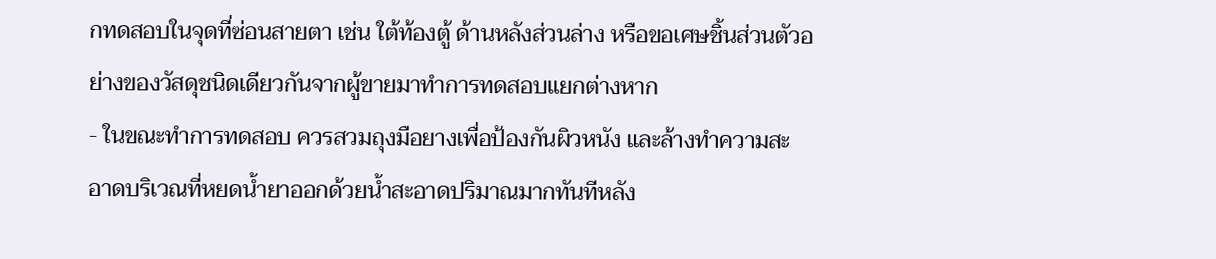กทดสอบในจุดที่ซ่อนสายตา เช่น ใต้ท้องตู้ ด้านหลังส่วนล่าง หรือขอเศษชิ้นส่วนตัวอย่างของวัสดุชนิดเดียวกันจากผู้ขายมาทำการทดสอบแยกต่างหาก
- ในขณะทำการทดสอบ ควรสวมถุงมือยางเพื่อป้องกันผิวหนัง และล้างทำความสะอาดบริเวณที่หยดน้ำยาออกด้วยน้ำสะอาดปริมาณมากทันทีหลัง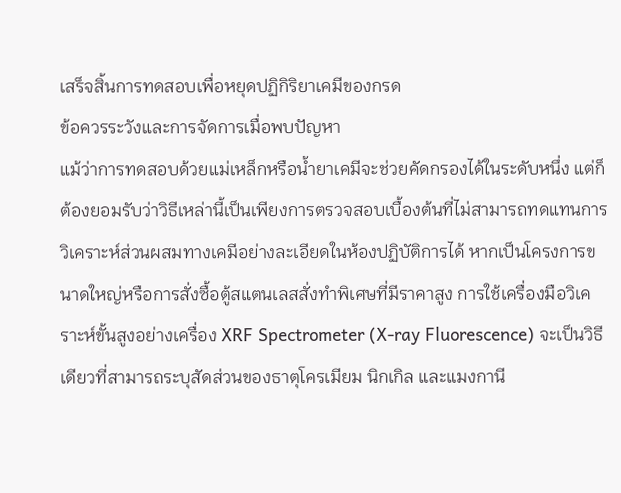เสร็จสิ้นการทดสอบเพื่อหยุดปฏิกิริยาเคมีของกรด
ข้อควรระวังและการจัดการเมื่อพบปัญหา
แม้ว่าการทดสอบด้วยแม่เหล็กหรือน้ำยาเคมีจะช่วยคัดกรองได้ในระดับหนึ่ง แต่ก็ต้องยอมรับว่าวิธีเหล่านี้เป็นเพียงการตรวจสอบเบื้องต้นที่ไม่สามารถทดแทนการวิเคราะห์ส่วนผสมทางเคมีอย่างละเอียดในห้องปฏิบัติการได้ หากเป็นโครงการขนาดใหญ่หรือการสั่งซื้อตู้สแตนเลสสั่งทำพิเศษที่มีราคาสูง การใช้เครื่องมือวิเคราะห์ขั้นสูงอย่างเครื่อง XRF Spectrometer (X-ray Fluorescence) จะเป็นวิธีเดียวที่สามารถระบุสัดส่วนของธาตุโครเมียม นิกเกิล และแมงกานี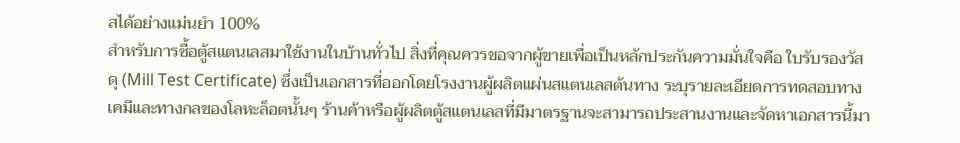สได้อย่างแม่นยำ 100%
สำหรับการซื้อตู้สแตนเลสมาใช้งานในบ้านทั่วไป สิ่งที่คุณควรขอจากผู้ขายเพื่อเป็นหลักประกันความมั่นใจคือ ใบรับรองวัสดุ (Mill Test Certificate) ซึ่งเป็นเอกสารที่ออกโดยโรงงานผู้ผลิตแผ่นสแตนเลสต้นทาง ระบุรายละเอียดการทดสอบทางเคมีและทางกลของโลหะล็อตนั้นๆ ร้านค้าหรือผู้ผลิตตู้สแตนเลสที่มีมาตรฐานจะสามารถประสานงานและจัดหาเอกสารนี้มา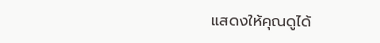แสดงให้คุณดูได้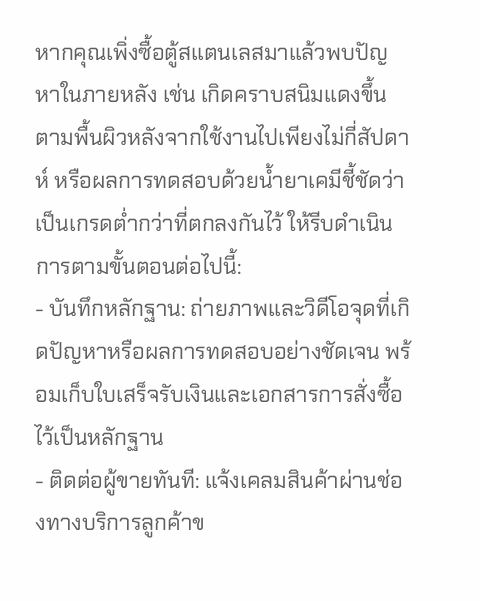หากคุณเพิ่งซื้อตู้สแตนเลสมาแล้วพบปัญหาในภายหลัง เช่น เกิดคราบสนิมแดงขึ้นตามพื้นผิวหลังจากใช้งานไปเพียงไม่กี่สัปดาห์ หรือผลการทดสอบด้วยน้ำยาเคมีชี้ชัดว่าเป็นเกรดต่ำกว่าที่ตกลงกันไว้ ให้รีบดำเนินการตามขั้นตอนต่อไปนี้:
- บันทึกหลักฐาน: ถ่ายภาพและวิดีโอจุดที่เกิดปัญหาหรือผลการทดสอบอย่างชัดเจน พร้อมเก็บใบเสร็จรับเงินและเอกสารการสั่งซื้อไว้เป็นหลักฐาน
- ติดต่อผู้ขายทันที: แจ้งเคลมสินค้าผ่านช่องทางบริการลูกค้าข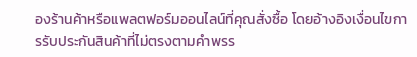องร้านค้าหรือแพลตฟอร์มออนไลน์ที่คุณสั่งซื้อ โดยอ้างอิงเงื่อนไขการรับประกันสินค้าที่ไม่ตรงตามคำพรร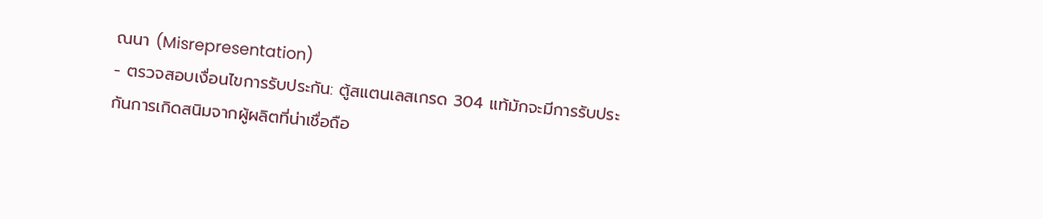ณนา (Misrepresentation)
- ตรวจสอบเงื่อนไขการรับประกัน: ตู้สแตนเลสเกรด 304 แท้มักจะมีการรับประกันการเกิดสนิมจากผู้ผลิตที่น่าเชื่อถือ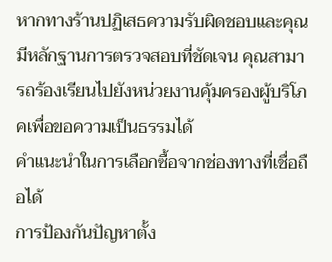หากทางร้านปฏิเสธความรับผิดชอบและคุณมีหลักฐานการตรวจสอบที่ชัดเจน คุณสามารถร้องเรียนไปยังหน่วยงานคุ้มครองผู้บริโภคเพื่อขอความเป็นธรรมได้
คำแนะนำในการเลือกซื้อจากช่องทางที่เชื่อถือได้
การป้องกันปัญหาตั้ง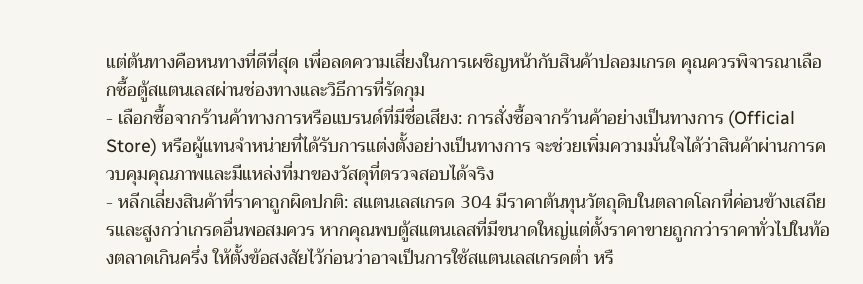แต่ต้นทางคือหนทางที่ดีที่สุด เพื่อลดความเสี่ยงในการเผชิญหน้ากับสินค้าปลอมเกรด คุณควรพิจารณาเลือกซื้อตู้สแตนเลสผ่านช่องทางและวิธีการที่รัดกุม
- เลือกซื้อจากร้านค้าทางการหรือแบรนด์ที่มีชื่อเสียง: การสั่งซื้อจากร้านค้าอย่างเป็นทางการ (Official Store) หรือผู้แทนจำหน่ายที่ได้รับการแต่งตั้งอย่างเป็นทางการ จะช่วยเพิ่มความมั่นใจได้ว่าสินค้าผ่านการควบคุมคุณภาพและมีแหล่งที่มาของวัสดุที่ตรวจสอบได้จริง
- หลีกเลี่ยงสินค้าที่ราคาถูกผิดปกติ: สแตนเลสเกรด 304 มีราคาต้นทุนวัตถุดิบในตลาดโลกที่ค่อนข้างเสถียรและสูงกว่าเกรดอื่นพอสมควร หากคุณพบตู้สแตนเลสที่มีขนาดใหญ่แต่ตั้งราคาขายถูกกว่าราคาทั่วไปในท้องตลาดเกินครึ่ง ให้ตั้งข้อสงสัยไว้ก่อนว่าอาจเป็นการใช้สแตนเลสเกรดต่ำ หรื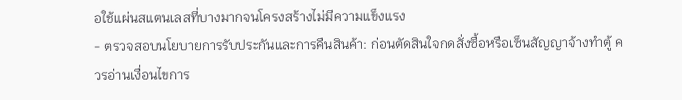อใช้แผ่นสแตนเลสที่บางมากจนโครงสร้างไม่มีความแข็งแรง
- ตรวจสอบนโยบายการรับประกันและการคืนสินค้า: ก่อนตัดสินใจกดสั่งซื้อหรือเซ็นสัญญาจ้างทำตู้ ควรอ่านเงื่อนไขการ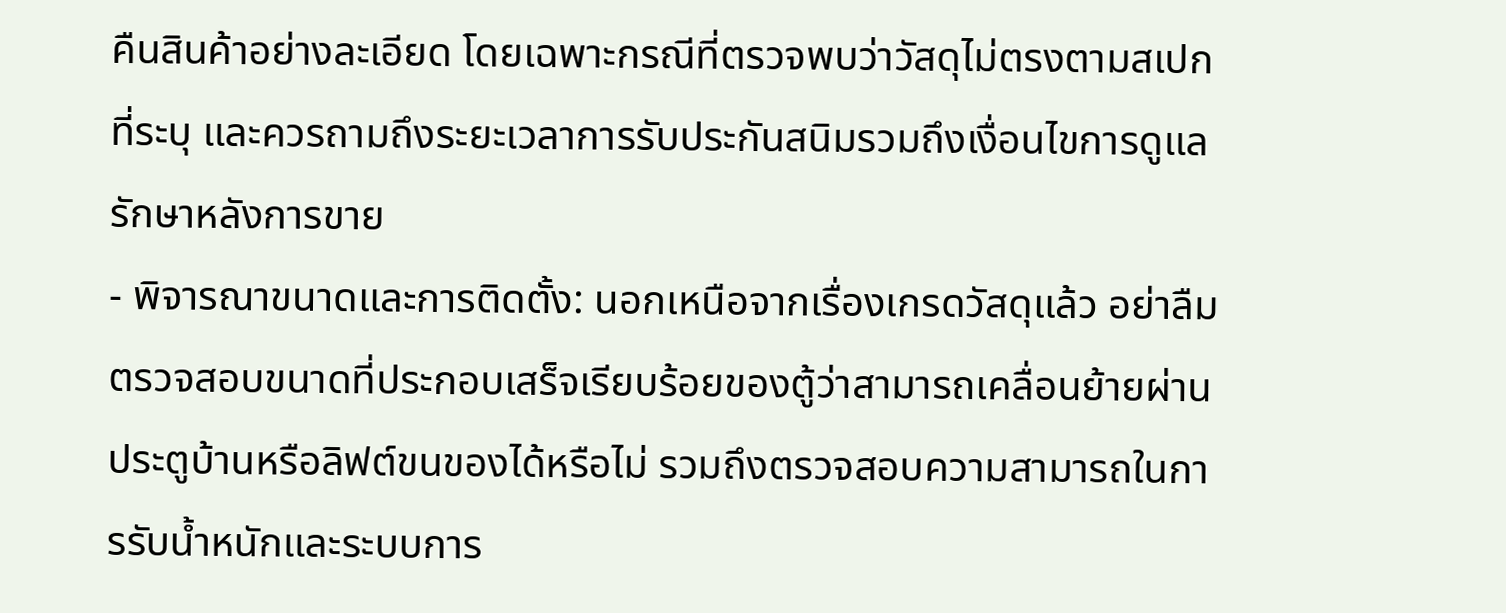คืนสินค้าอย่างละเอียด โดยเฉพาะกรณีที่ตรวจพบว่าวัสดุไม่ตรงตามสเปกที่ระบุ และควรถามถึงระยะเวลาการรับประกันสนิมรวมถึงเงื่อนไขการดูแลรักษาหลังการขาย
- พิจารณาขนาดและการติดตั้ง: นอกเหนือจากเรื่องเกรดวัสดุแล้ว อย่าลืมตรวจสอบขนาดที่ประกอบเสร็จเรียบร้อยของตู้ว่าสามารถเคลื่อนย้ายผ่านประตูบ้านหรือลิฟต์ขนของได้หรือไม่ รวมถึงตรวจสอบความสามารถในการรับน้ำหนักและระบบการ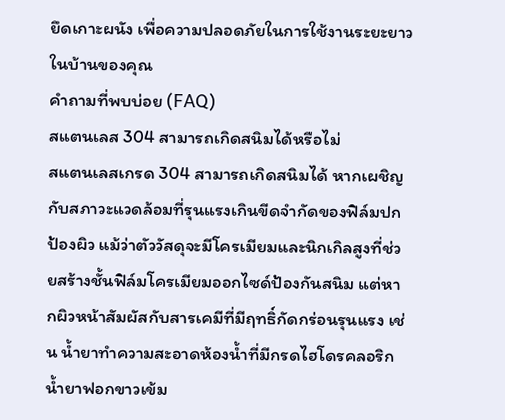ยึดเกาะผนัง เพื่อความปลอดภัยในการใช้งานระยะยาวในบ้านของคุณ
คำถามที่พบบ่อย (FAQ)
สแตนเลส 304 สามารถเกิดสนิมได้หรือไม่
สแตนเลสเกรด 304 สามารถเกิดสนิมได้ หากเผชิญกับสภาวะแวดล้อมที่รุนแรงเกินขีดจำกัดของฟิล์มปกป้องผิว แม้ว่าตัววัสดุจะมีโครเมียมและนิกเกิลสูงที่ช่วยสร้างชั้นฟิล์มโครเมียมออกไซด์ป้องกันสนิม แต่หากผิวหน้าสัมผัสกับสารเคมีที่มีฤทธิ์กัดกร่อนรุนแรง เช่น น้ำยาทำความสะอาดห้องน้ำที่มีกรดไฮโดรคลอริก น้ำยาฟอกขาวเข้ม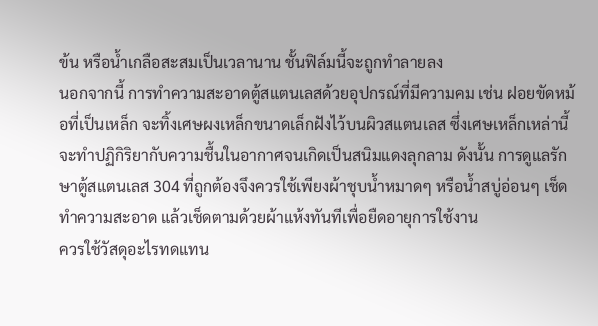ข้น หรือน้ำเกลือสะสมเป็นเวลานาน ชั้นฟิล์มนี้จะถูกทำลายลง
นอกจากนี้ การทำความสะอาดตู้สแตนเลสด้วยอุปกรณ์ที่มีความคม เช่น ฝอยขัดหม้อที่เป็นเหล็ก จะทิ้งเศษผงเหล็กขนาดเล็กฝังไว้บนผิวสแตนเลส ซึ่งเศษเหล็กเหล่านี้จะทำปฏิกิริยากับความชื้นในอากาศจนเกิดเป็นสนิมแดงลุกลาม ดังนั้น การดูแลรักษาตู้สแตนเลส 304 ที่ถูกต้องจึงควรใช้เพียงผ้าชุบน้ำหมาดๆ หรือน้ำสบู่อ่อนๆ เช็ดทำความสะอาด แล้วเช็ดตามด้วยผ้าแห้งทันทีเพื่อยืดอายุการใช้งาน
ควรใช้วัสดุอะไรทดแทน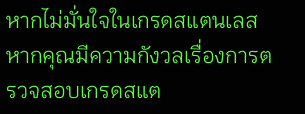หากไม่มั่นใจในเกรดสแตนเลส
หากคุณมีความกังวลเรื่องการตรวจสอบเกรดสแต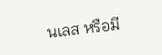นเลส หรือมี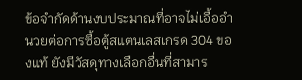ข้อจำกัดด้านงบประมาณที่อาจไม่เอื้ออำนวยต่อการซื้อตู้สแตนเลสเกรด 304 ของแท้ ยังมีวัสดุทางเลือกอื่นที่สามาร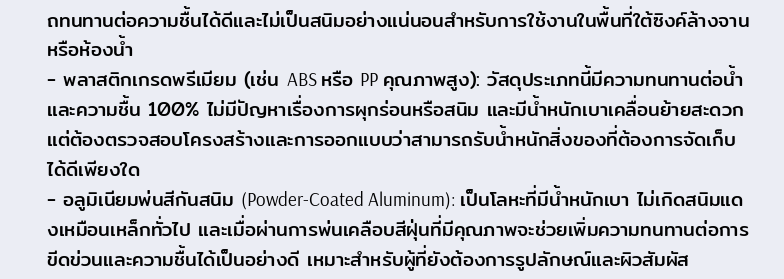ถทนทานต่อความชื้นได้ดีและไม่เป็นสนิมอย่างแน่นอนสำหรับการใช้งานในพื้นที่ใต้ซิงค์ล้างจานหรือห้องน้ำ
- พลาสติกเกรดพรีเมียม (เช่น ABS หรือ PP คุณภาพสูง): วัสดุประเภทนี้มีความทนทานต่อน้ำและความชื้น 100% ไม่มีปัญหาเรื่องการผุกร่อนหรือสนิม และมีน้ำหนักเบาเคลื่อนย้ายสะดวก แต่ต้องตรวจสอบโครงสร้างและการออกแบบว่าสามารถรับน้ำหนักสิ่งของที่ต้องการจัดเก็บได้ดีเพียงใด
- อลูมิเนียมพ่นสีกันสนิม (Powder-Coated Aluminum): เป็นโลหะที่มีน้ำหนักเบา ไม่เกิดสนิมแดงเหมือนเหล็กทั่วไป และเมื่อผ่านการพ่นเคลือบสีฝุ่นที่มีคุณภาพจะช่วยเพิ่มความทนทานต่อการขีดข่วนและความชื้นได้เป็นอย่างดี เหมาะสำหรับผู้ที่ยังต้องการรูปลักษณ์และผิวสัมผัส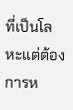ที่เป็นโลหะแต่ต้องการห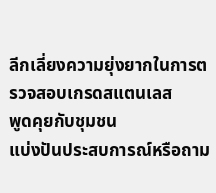ลีกเลี่ยงความยุ่งยากในการตรวจสอบเกรดสแตนเลส
พูดคุยกับชุมชน
แบ่งปันประสบการณ์หรือถาม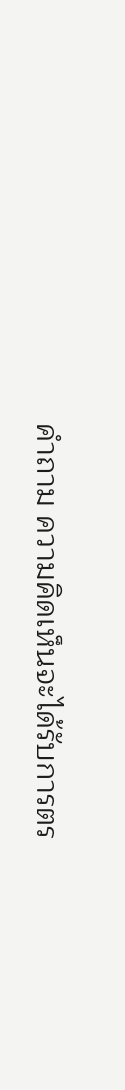คำถาม ความคิดเห็นจะได้รับการตร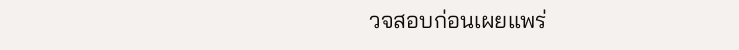วจสอบก่อนเผยแพร่